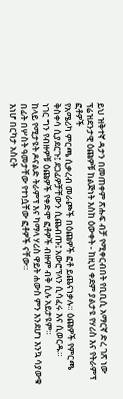ይህ ዝቅተኛ ዳታን በመጠቀም ጽሑፍ ብቻ የሚቀርብበት የቢቢሲ አማርኛ ድረ ገጽ ነው
ፕሬዝደንታዊ ዕጩዎቹ ከልጅነት እስከ ዕውቀት - ከዚህ ቀደም ያልታዩ የሃሪስ እና የትራምፕ ፎቶዎች
የአሜሪካ ምርጫ ሲቃረብ መራጮች በዕጩዎች ፎቶ ይጨናነቃሉ። ዕጩዎች የምርጫ ቅስቀሳ ሲያደርጉ፤ ደጋፊዎቻቸውን ሲጨብጡ፤ አውሮፕላን ሲሳፈሩ እና ሲወርዱ።
ነገር ግን የብዙዎቹ ዕጩዎች የቀድሞ ፎቶዎች ብዙም ብቅ ሲሉ አይታዩም።
ከላይ የሚታዩት ዶናልድ ትራምፕ እና ካማላ ሃሪስ ዋይት ሐውስ ምን እንደሆነ እንኳ ሳያውቁ በፊት በሦስት ዓመታቸው የተነሷቸው ፎቶዎች ናቸው።
እነሆ በርካታ አስርት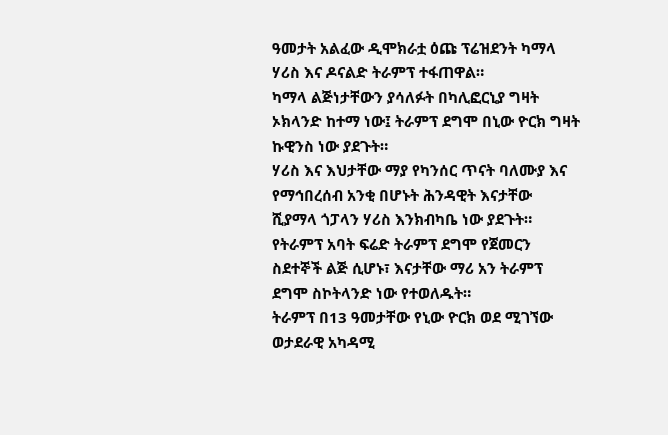ዓመታት አልፈው ዲሞክራቷ ዕጩ ፕሬዝደንት ካማላ ሃሪስ እና ዶናልድ ትራምፕ ተፋጠዋል።
ካማላ ልጅነታቸውን ያሳለፉት በካሊፎርኒያ ግዛት ኦክላንድ ከተማ ነው፤ ትራምፕ ደግሞ በኒው ዮርክ ግዛት ኩዊንስ ነው ያደጉት።
ሃሪስ እና እህታቸው ማያ የካንሰር ጥናት ባለሙያ እና የማኅበረሰብ አንቂ በሆኑት ሕንዳዊት እናታቸው ሺያማላ ጎፓላን ሃሪስ እንክብካቤ ነው ያደጉት።
የትራምፕ አባት ፍሬድ ትራምፕ ደግሞ የጀመርን ስደተኞች ልጅ ሲሆኑ፣ እናታቸው ማሪ አን ትራምፕ ደግሞ ስኮትላንድ ነው የተወለዱት።
ትራምፕ በ13 ዓመታቸው የኒው ዮርክ ወደ ሚገኘው ወታደራዊ አካዳሚ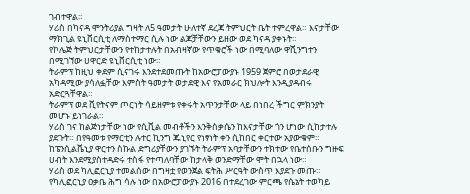ገብተዋል።
ሃሪስ በካናዳ ሞንትሪያል ግዛት ለ5 ዓመታት ሁለተኛ ደረጃ ትምህርት ቤት ተምረዋል። እናታቸው ማክጊል ዩኒቨርሲቲ ለማስተማር ሲሉ ነው ልጆቻቸውን ይዘው ወደ ካናዳ ያቀኑት።
የኮሌጅ ትምህርታቸውን የተከታተሉት በአብዛኛው የጥቁሮች ነው በሚባለው ዋሺንግተን በሚገኘው ሀዋርድ ዩኒቨርሲቲ ነው።
ትራምፕ ከዚህ ቀደም ሲናገሩ እንደተደመጡት ከአውሮፓውያኑ 1959 ጀምሮ በወታደራዊ አካዳሚው ያሳለፏቸው እምስት ዓመታት ወታደዊ እና የአመራር ክህሎት እንዲያዳብሩ አድርጓቸዋል።
ትራምፕ ወደ ቪየትናም ጦርነት ሳይዘምቱ የቀሩት አጥንታቸው ላይ በነበረ ችግር ምክንያት መሆኑ ይነገራል።
ሃሪስ ገና ከልጅነታቸው ነው የሲቪል መብቶችን እንቅስቃሴን ከእናታቸው ጎን ሆነው ሲከታተሉ ያደጉት። በየዓመቱ የማርቲን ሉተር ኪንግ ጁኒየር የነፃነት ቀን ሲከበር ቀርተው አያውቁም።
ከፔንሲልቬኒያ ዋርተን ስኩል ድግሪያቸውን ያገኙት ትራምፕ አባታቸውን ተክተው የቤተሰቡን ግዙፍ ሀብት እንደሚያስተዳድሩ ተስፋ የተጣለባቸው ከታላቅ ወንድማቸው ሞት በኋላ ነው።
ሃሪስ ወደ ካሊፎርኒያ ተመልሰው በግዛቷ የወንጀል ፍትሕ ሥርዓት ውስጥ እያደጉ መጡ። የካሊፎርኒያ ዐቃቤ ሕግ ሳሉ ነው በአውሮፓውያኑ 2016 በተደረገው ምርጫ የሴኔት ተወካይ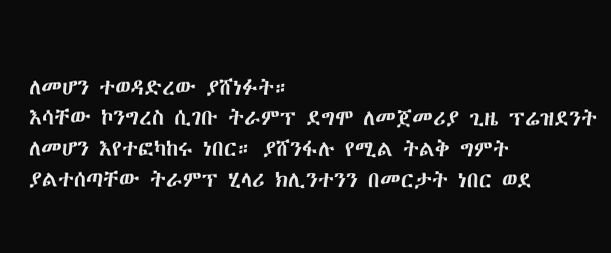ለመሆን ተወዳድረው ያሸነፉት።
እሳቸው ኮንግረስ ሲገቡ ትራምፕ ደግሞ ለመጀመሪያ ጊዜ ፕሬዝደንት ለመሆን እየተፎካከሩ ነበር። ያሸንፋሉ የሚል ትልቅ ግምት ያልተሰጣቸው ትራምፕ ሂላሪ ክሊንተንን በመርታት ነበር ወደ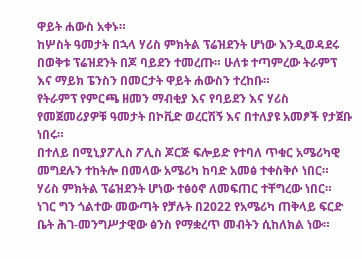ዋይት ሐውስ አቀኑ።
ከሦስት ዓመታት በኋላ ሃሪስ ምክትል ፕሬዝደንት ሆነው እንዲወዳደሩ በወቅቱ ፕሬዝደንት በጆ ባይደን ተመረጡ። ሁለቱ ተጣምረው ትራምፕ እና ማይክ ፔንስን በመርታት ዋይት ሐውስን ተረከቡ።
የትራምፕ የምርጫ ዘመን ማብቂያ እና የባይደን እና ሃሪስ የመጀመሪያዎቹ ዓመታት በኮቪድ ወረርሽኝ እና በተለያዩ አመፆች የታጀቡ ነበሩ።
በተለይ በሚኒያፖሊስ ፖሊስ ጆርጅ ፍሎይድ የተባለ ጥቁር አሜሪካዊ መግደሉን ተከትሎ በመላው አሜሪካ ከባድ አመፅ ተቀስቅሶ ነበር።
ሃሪስ ምክትል ፕሬዝደንት ሆነው ተፅዕኖ ለመፍጠር ተቸግረው ነበር። ነገር ግን ጎልተው መውጣት የቻሉት በ2022 የአሜሪካ ጠቅላይ ፍርድ ቤት ሕገ-መንግሥታዊው ፅንስ የማቋረጥ መብትን ሲከለክል ነው።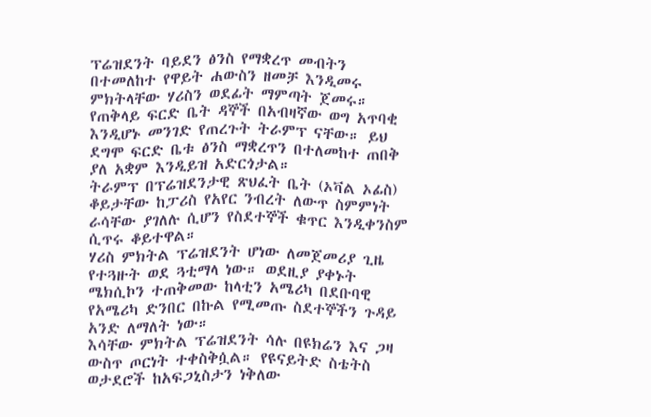ፕሬዝደንት ባይደን ፅንስ የማቋረጥ መብትን በተመለከተ የዋይት ሐውስን ዘመቻ እንዲመሩ ምክትላቸው ሃሪስን ወደፊት ማምጣት ጀመሩ።
የጠቅላይ ፍርድ ቤት ዳኞች በአብዛኛው ወግ አጥባቂ እንዲሆኑ መንገድ የጠረጉት ትራምፕ ናቸው። ይህ ደግሞ ፍርድ ቤቱ ፅንስ ማቋረጥን በተለመከተ ጠበቅ ያለ አቋም እንዲይዝ አድርጎታል።
ትራምፕ በፕሬዝደንታዊ ጽህፈት ቤት (ኦቫል ኦፊስ) ቆይታቸው ከፓሪስ የአየር ንብረት ለውጥ ስምምነት ራሳቸው ያገለሉ ሲሆን የስደተኞች ቁጥር እንዲቀንስም ሲጥሩ ቆይተዋል።
ሃሪስ ምክትል ፕሬዝደንት ሆነው ለመጀመሪያ ጊዜ የተጓዙት ወደ ጓቲማላ ነው። ወደዚያ ያቀኑት ሜክሲኮን ተጠቅመው ከላቲን አሜሪካ በደቡባዊ የአሜሪካ ድንበር በኩል የሚመጡ ስደተኞችን ጉዳይ አንድ ለማለት ነው።
እሳቸው ምክትል ፕሬዝደንት ሳሉ በዩክሬን እና ጋዛ ውስጥ ጦርነት ተቀስቅሷል። የዩናይትድ ስቴትስ ወታደሮች ከአፍጋኒስታን ነቅለው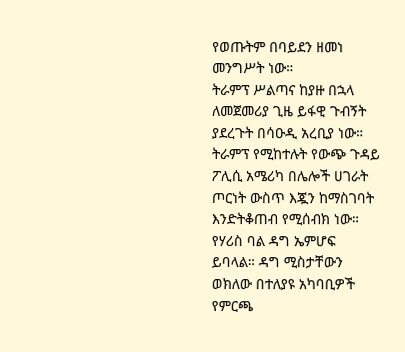የወጡትም በባይደን ዘመነ መንግሥት ነው።
ትራምፕ ሥልጣና ከያዙ በኋላ ለመጀመሪያ ጊዜ ይፋዊ ጉብኝት ያደረጉት በሳዑዲ አረቢያ ነው።
ትራምፕ የሚከተሉት የውጭ ጉዳይ ፖሊሲ አሜሪካ በሌሎች ሀገራት ጦርነት ውስጥ እጇን ከማስገባት እንድትቆጠብ የሚሰብክ ነው።
የሃሪስ ባል ዳግ ኤምሆፍ ይባላል። ዳግ ሚስታቸውን ወክለው በተለያዩ አካባቢዎች የምርጫ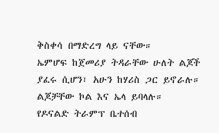ቅስቀሳ በማድረግ ላይ ናቸው።
ኤምሆፍ ከጀመሪያ ትዳራቸው ሁለት ልጆች ያፈሩ ሲሆን፣ አሁን ከሃሪስ ጋር ይኖራሉ። ልጆቻቸው ኮል እና ኤላ ይባላሉ።
የዶናልድ ትራምፕ ቤተሰብ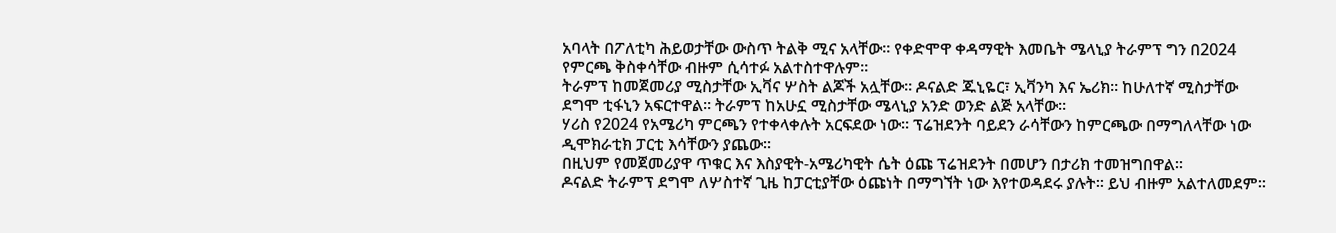አባላት በፖለቲካ ሕይወታቸው ውስጥ ትልቅ ሚና አላቸው። የቀድሞዋ ቀዳማዊት እመቤት ሜላኒያ ትራምፕ ግን በ2024 የምርጫ ቅስቀሳቸው ብዙም ሲሳተፉ አልተስተዋሉም።
ትራምፕ ከመጀመሪያ ሚስታቸው ኢቫና ሦስት ልጆች አሏቸው። ዶናልድ ጁኒዬር፣ ኢቫንካ እና ኤሪክ። ከሁለተኛ ሚስታቸው ደግሞ ቲፋኒን አፍርተዋል። ትራምፕ ከአሁኗ ሚስታቸው ሜላኒያ አንድ ወንድ ልጅ አላቸው።
ሃሪስ የ2024 የአሜሪካ ምርጫን የተቀላቀሉት አርፍደው ነው። ፕሬዝደንት ባይደን ራሳቸውን ከምርጫው በማግለላቸው ነው ዲሞክራቲክ ፓርቲ እሳቸውን ያጨው።
በዚህም የመጀመሪያዋ ጥቁር እና እስያዊት-አሜሪካዊት ሴት ዕጩ ፕሬዝደንት በመሆን በታሪክ ተመዝግበዋል።
ዶናልድ ትራምፕ ደግሞ ለሦስተኛ ጊዜ ከፓርቲያቸው ዕጩነት በማግኘት ነው እየተወዳደሩ ያሉት። ይህ ብዙም አልተለመደም።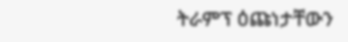ትራምፕ ዕጩነታቸውን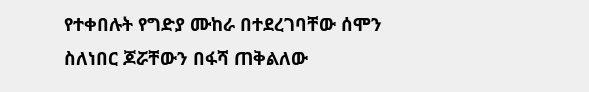የተቀበሉት የግድያ ሙከራ በተደረገባቸው ሰሞን ስለነበር ጆሯቸውን በፋሻ ጠቅልለው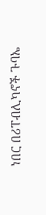ነበር በሪፐብሊካኖች ጉባኤ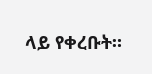ላይ የቀረቡት።